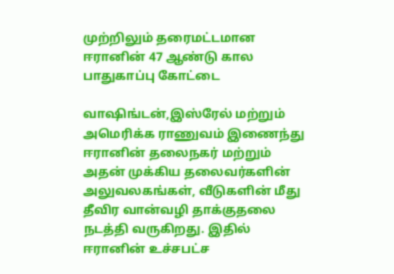முற்றிலும் தரைமட்டமான ஈரானின் 47 ஆண்டு கால பாதுகாப்பு கோட்டை

வாஷிங்டன்,இஸ்ரேல் மற்றும் அமெரிக்க ராணுவம் இணைந்து ஈரானின் தலைநகர் மற்றும் அதன் முக்கிய தலைவர்களின் அலுவலகங்கள், வீடுகளின் மீது தீவிர வான்வழி தாக்குதலை நடத்தி வருகிறது. இதில் ஈரானின் உச்சபட்ச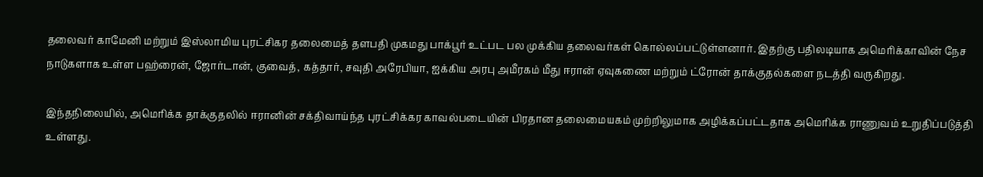தலைவர் காமேனி மற்றும் இஸ்லாமிய புரட்சிகர தலைமைத் தளபதி முகமது பாக்பூர் உட்பட பல முக்கிய தலைவர்கள் கொல்லப்பட்டுள்ளனார். இதற்கு பதிலடியாக அமெரிக்காவின் நேச நாடுகளாக உள்ள பஹ்ரைன், ஜோர்டான், குவைத், கத்தார், சவுதி அரேபியா, ஐக்கிய அரபு அமீரகம் மீது ஈரான் ஏவுகணை மற்றும் ட்ரோன் தாக்குதல்களை நடத்தி வருகிறது.

இந்தநிலையில், அமெரிக்க தாக்குதலில் ஈரானின் சக்திவாய்ந்த புரட்சிக்கர காவல்படையின் பிரதான தலைமையகம் முற்றிலுமாக அழிக்கப்பட்டதாக அமெரிக்க ராணுவம் உறுதிப்படுத்தி உள்ளது.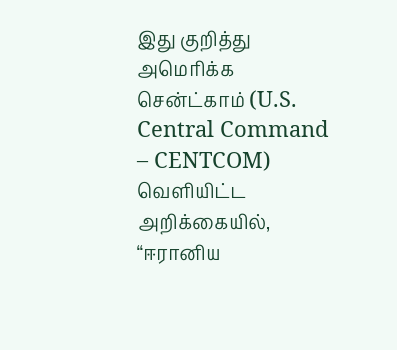இது குறித்து அமெரிக்க சென்ட்காம் (U.S. Central Command – CENTCOM) வெளியிட்ட அறிக்கையில், “ஈரானிய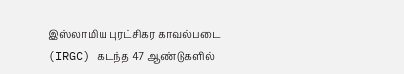இஸ்லாமிய புரட்சிகர காவல்படை (IRGC) கடந்த 47 ஆண்டுகளில்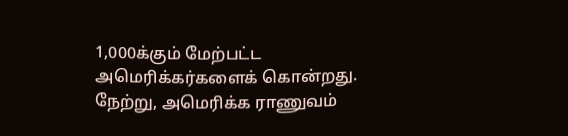1,000க்கும் மேற்பட்ட அமெரிக்கர்களைக் கொன்றது. நேற்று, அமெரிக்க ராணுவம்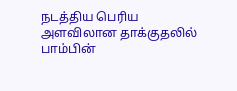நடத்திய பெரிய அளவிலான தாக்குதலில் பாம்பின்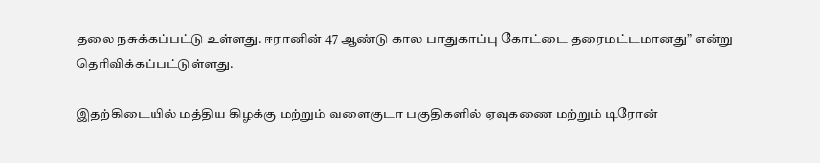தலை நசுக்கப்பட்டு உள்ளது. ஈரானின் 47 ஆண்டு கால பாதுகாப்பு கோட்டை தரைமட்டமானது” என்று தெரிவிக்கப்பட்டுள்ளது.

இதற்கிடையில் மத்திய கிழக்கு மற்றும் வளைகுடா பகுதிகளில் ஏவுகணை மற்றும் டிரோன்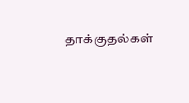தாக்குதல்கள்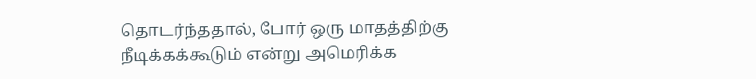தொடர்ந்ததால், போர் ஒரு மாதத்திற்கு நீடிக்கக்கூடும் என்று அமெரிக்க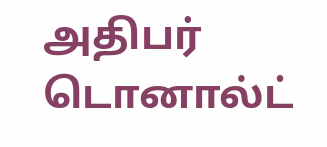அதிபர் டொனால்ட்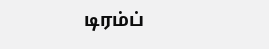டிரம்ப்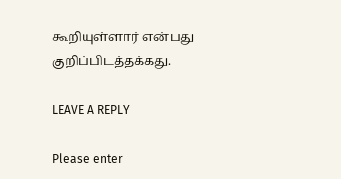கூறியுள்ளார் என்பது குறிப்பிடத்தக்கது.

LEAVE A REPLY

Please enter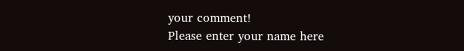your comment!
Please enter your name here